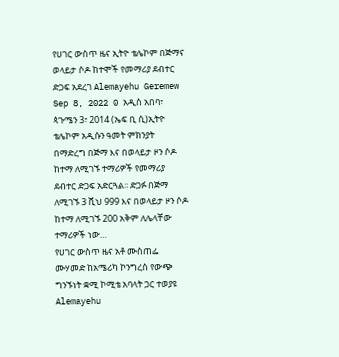የሀገር ውስጥ ዜና ኢትዮ ቴሌኮም በጅማና ወላይታ ሶዶ ከተሞች የመማሪያ ደብተር ድጋፍ አደረገ Alemayehu Geremew Sep 8, 2022 0 አዲስ አበባ፣ ጳጉሜን 3፣ 2014 (ኤፍ ቢ ሲ)ኢትዮ ቴሌኮም አዲሱን ዓመት ምክንያት በማድረግ በጅማ እና በወላይታ ዞን ሶዶ ከተማ ለሚገኙ ተማሪዎች የመማሪያ ደብተር ድጋፍ አድርጓል፡፡ ድጋፉ በጅማ ለሚገኙ 3 ሺህ 999 እና በወላይታ ዞን ሶዶ ከተማ ለሚገኙ 200 አቅም ለሌላቸው ተማሪዎች ነው…
የሀገር ውስጥ ዜና አቶ ሙስጠፌ ሙሃመድ ከአሜሪካ ኮንግረስ የውጭ ግንኙነት ቋሚ ኮሚቴ አባላት ጋር ተወያዩ Alemayehu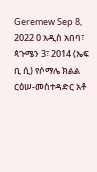Geremew Sep 8, 2022 0 አዲስ አበባ፣ ጳጉሜን 3፣ 2014 (ኤፍ ቢ ሲ) የሶማሌ ክልል ርዕሠ-መስተዳድር አቶ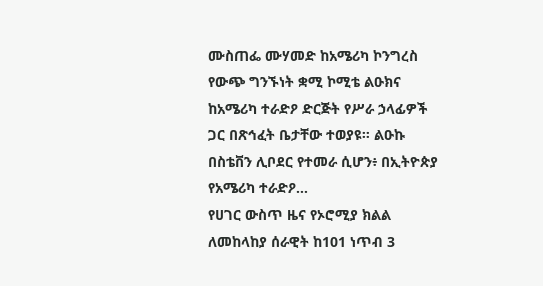ሙስጠፌ ሙሃመድ ከአሜሪካ ኮንግረስ የውጭ ግንኙነት ቋሚ ኮሚቴ ልዑክና ከአሜሪካ ተራድዖ ድርጅት የሥራ ኃላፊዎች ጋር በጽኅፈት ቤታቸው ተወያዩ። ልዑኩ በስቴቨን ሊቦደር የተመራ ሲሆን፥ በኢትዮጵያ የአሜሪካ ተራድዖ…
የሀገር ውስጥ ዜና የኦሮሚያ ክልል ለመከላከያ ሰራዊት ከ101 ነጥብ 3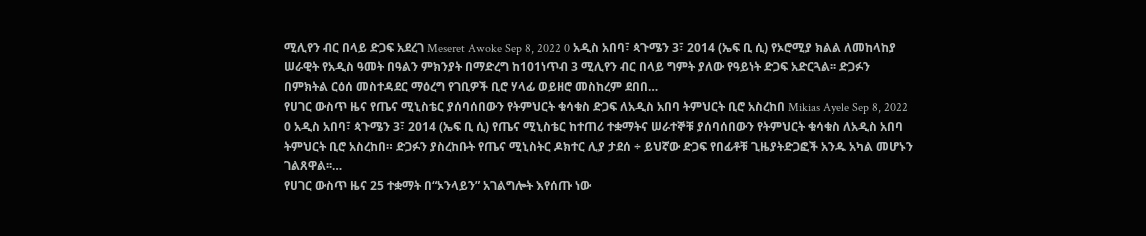ሚሊየን ብር በላይ ድጋፍ አደረገ Meseret Awoke Sep 8, 2022 0 አዲስ አበባ፣ ጳጉሜን 3፣ 2014 (ኤፍ ቢ ሲ) የኦሮሚያ ክልል ለመከላከያ ሠራዊት የአዲስ ዓመት በዓልን ምክንያት በማድረግ ከ101ነጥብ 3 ሚሊየን ብር በላይ ግምት ያለው የዓይነት ድጋፍ አድርጓል፡፡ ድጋፉን በምክትል ርዕሰ መስተዳደር ማዕረግ የገቢዎች ቢሮ ሃላፊ ወይዘሮ መስከረም ደበበ…
የሀገር ውስጥ ዜና የጤና ሚኒስቴር ያሰባሰበውን የትምህርት ቁሳቁስ ድጋፍ ለአዲስ አበባ ትምህርት ቢሮ አስረከበ Mikias Ayele Sep 8, 2022 0 አዲስ አበባ፣ ጳጉሜን 3፣ 2014 (ኤፍ ቢ ሲ) የጤና ሚኒስቴር ከተጠሪ ተቋማትና ሠራተኞቹ ያሰባሰበውን የትምህርት ቁሳቁስ ለአዲስ አበባ ትምህርት ቢሮ አስረከበ። ድጋፉን ያስረከቡት የጤና ሚኒስትር ዶክተር ሊያ ታደሰ ÷ ይህኛው ድጋፍ የበፊቶቹ ጊዜያትድጋፎች አንዱ አካል መሆኑን ገልጸዋል፡፡…
የሀገር ውስጥ ዜና 25 ተቋማት በ“ኦንላይን” አገልግሎት እየሰጡ ነው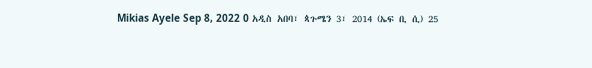Mikias Ayele Sep 8, 2022 0 አዲስ አበባ፣ ጳጉሜን 3፣ 2014 (ኤፍ ቢ ሲ) 25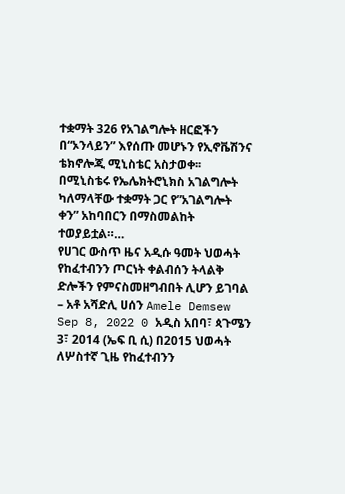ተቋማት 326 የአገልግሎት ዘርፎችን በ“ኦንላይን” እየሰጡ መሆኑን የኢኖቬሽንና ቴክኖሎጂ ሚኒስቴር አስታወቀ፡፡ በሚኒስቴሩ የኤሌክትሮኒክስ አገልግሎት ካለማላቸው ተቋማት ጋር የ”አገልግሎት ቀን” አከባበርን በማስመልከት ተወያይቷል።…
የሀገር ውስጥ ዜና አዲሱ ዓመት ህወሓት የከፈተብንን ጦርነት ቀልብሰን ትላልቅ ድሎችን የምናስመዘግብበት ሊሆን ይገባል – አቶ አሻድሊ ሀሰን Amele Demsew Sep 8, 2022 0 አዲስ አበባ፣ ጳጉሜን 3፣ 2014 (ኤፍ ቢ ሲ) በ2015 ህወሓት ለሦስተኛ ጊዜ የከፈተብንን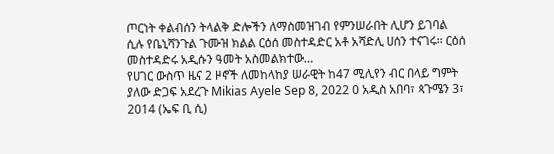ጦርነት ቀልብሰን ትላልቅ ድሎችን ለማስመዝገብ የምንሠራበት ሊሆን ይገባል ሲሉ የቤኒሻንጉል ጉሙዝ ክልል ርዕሰ መስተዳድር አቶ አሻድሊ ሀሰን ተናገሩ፡፡ ርዕሰ መስተዳድሩ አዲሱን ዓመት አስመልክተው…
የሀገር ውስጥ ዜና 2 ዞኖች ለመከላከያ ሠራዊት ከ47 ሚሊየን ብር በላይ ግምት ያለው ድጋፍ አደረጉ Mikias Ayele Sep 8, 2022 0 አዲስ አበባ፣ ጳጉሜን 3፣ 2014 (ኤፍ ቢ ሲ)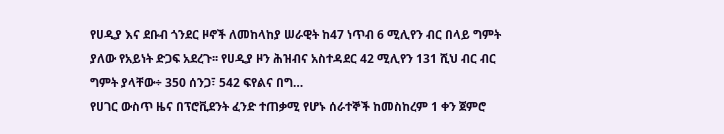የሀዲያ እና ደቡብ ጎንደር ዞኖች ለመከላከያ ሠራዊት ከ47 ነጥብ 6 ሚሊየን ብር በላይ ግምት ያለው የአይነት ድጋፍ አደረጉ፡፡ የሀዲያ ዞን ሕዝብና አስተዳደር 42 ሚሊየን 131 ሺህ ብር ብር ግምት ያላቸው÷ 350 ሰንጋ፣ 542 ፍየልና በግ…
የሀገር ውስጥ ዜና በፕሮቪደንት ፈንድ ተጠቃሚ የሆኑ ሰራተኞች ከመስከረም 1 ቀን ጀምሮ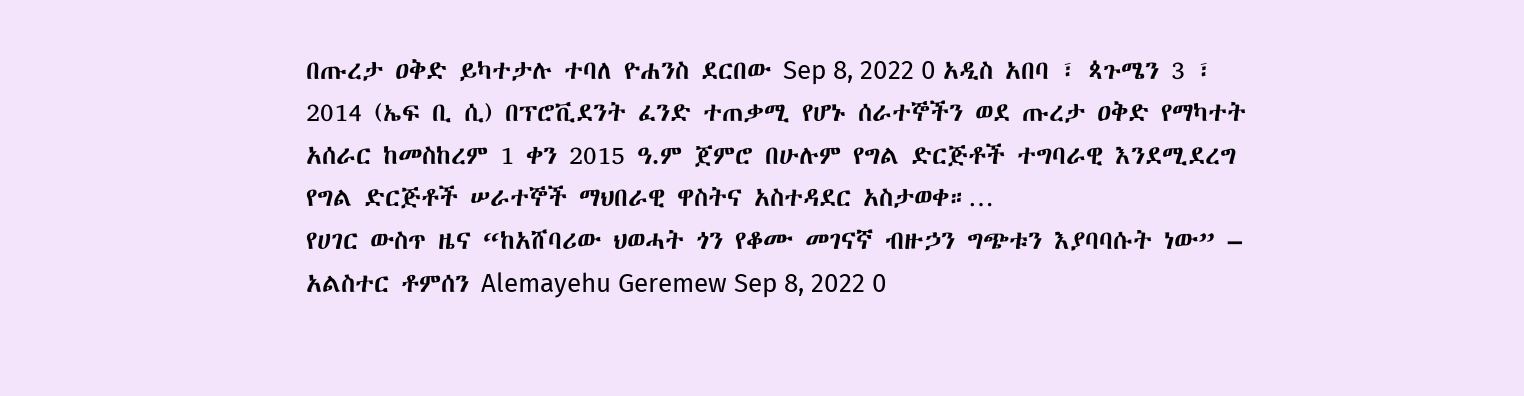በጡረታ ዐቅድ ይካተታሉ ተባለ ዮሐንስ ደርበው Sep 8, 2022 0 አዲስ አበባ ፣ ጳጉሜን 3 ፣ 2014 (ኤፍ ቢ ሲ) በፕሮቪደንት ፈንድ ተጠቃሚ የሆኑ ሰራተኞችን ወደ ጡረታ ዐቅድ የማካተት አሰራር ከመስከረም 1 ቀን 2015 ዓ.ም ጀምሮ በሁሉም የግል ድርጅቶች ተግባራዊ እንደሚደረግ የግል ድርጅቶች ሠራተኞች ማህበራዊ ዋስትና አስተዳደር አስታወቀ።…
የሀገር ውስጥ ዜና “ከአሸባሪው ህወሓት ጎን የቆሙ መገናኛ ብዙኃን ግጭቱን እያባባሱት ነው” – አልስተር ቶምሰን Alemayehu Geremew Sep 8, 2022 0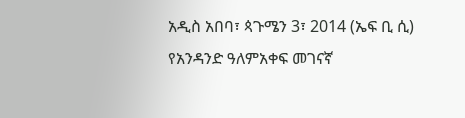አዲስ አበባ፣ ጳጉሜን 3፣ 2014 (ኤፍ ቢ ሲ) የአንዳንድ ዓለምአቀፍ መገናኛ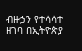ብዙኃን የተሳሳተ ዘገባ በኢትዮጵያ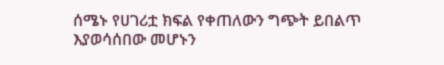ሰሜኑ የሀገሪቷ ክፍል የቀጠለውን ግጭት ይበልጥ እያወሳሰበው መሆኑን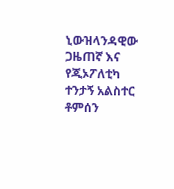ኒውዝላንዳዊው ጋዜጠኛ እና የጂኦፖለቲካ ተንታኝ አልስተር ቶምሰን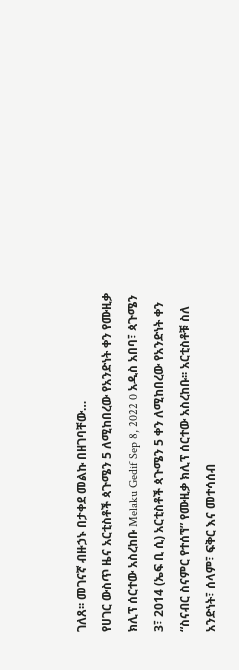ገለጸ፡፡ መገናኛ ብዙኃኑ በታቀደ መልኩ በዘገባቸው…
የሀገር ውስጥ ዜና አርቲስቶች ጳጉሜን 5 ለሚከበረው የአንድነት ቀን የሙዚቃ ክሊፕ ሰርተው አስረከቡ Melaku Gedif Sep 8, 2022 0 አዲስ አበባ፣ ጳጉሜን 3፣ 2014 (ኤፍ ቢ ሲ) አርቲስቶች ጳጉሜን 5 ቀን ለሚከበረው የአንድነት ቀን “ስናብር ስናምር የተሰኘ” የሙዚቃ ክሊፕ ሰርተው አስረከቡ፡፡ አርቲስቶቹ ስለ አንድነት፣ ሰላም፣ ፍቅር እና መተሳሰብ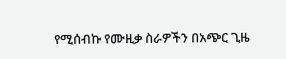የሚሰብኩ የሙዚቃ ስራዎችን በአጭር ጊዜ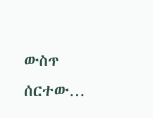ውስጥ ሰርተው…